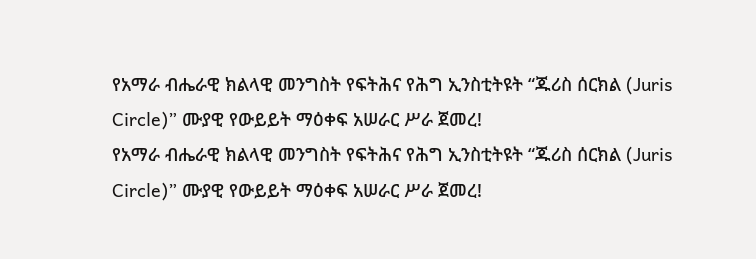የአማራ ብሔራዊ ክልላዊ መንግስት የፍትሕና የሕግ ኢንስቲትዩት “ጁሪስ ሰርክል (Juris Circle)” ሙያዊ የውይይት ማዕቀፍ አሠራር ሥራ ጀመረ!
የአማራ ብሔራዊ ክልላዊ መንግስት የፍትሕና የሕግ ኢንስቲትዩት “ጁሪስ ሰርክል (Juris Circle)” ሙያዊ የውይይት ማዕቀፍ አሠራር ሥራ ጀመረ!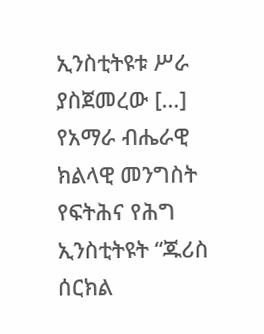ኢንስቲትዩቱ ሥራ ያስጀመረው […]
የአማራ ብሔራዊ ክልላዊ መንግስት የፍትሕና የሕግ ኢንስቲትዩት “ጁሪስ ሰርክል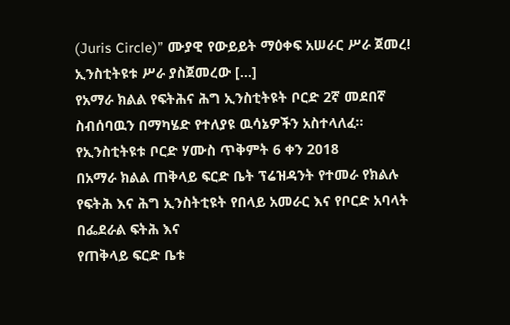(Juris Circle)” ሙያዊ የውይይት ማዕቀፍ አሠራር ሥራ ጀመረ! ኢንስቲትዩቱ ሥራ ያስጀመረው […]
የአማራ ክልል የፍትሕና ሕግ ኢንስቲትዩት ቦርድ 2ኛ መደበኛ ስብሰባዉን በማካሄድ የተለያዩ ዉሳኔዎችን አስተላለፈ፡፡ የኢንስቲትዩቱ ቦርድ ሃሙስ ጥቅምት 6 ቀን 2018
በአማራ ክልል ጠቅላይ ፍርድ ቤት ፕሬዝዳንት የተመራ የክልሉ የፍትሕ እና ሕግ ኢንስትቲዩት የበላይ አመራር እና የቦርድ አባላት በፌደራል ፍትሕ እና
የጠቅላይ ፍርድ ቤቱ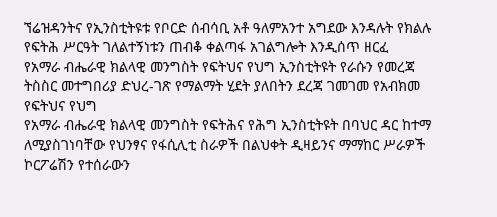ኘሬዝዳንትና የኢንስቲትዩቱ የቦርድ ሰብሳቢ አቶ ዓለምአንተ አግደው እንዳሉት የክልሉ የፍትሕ ሥርዓት ገለልተኝነቱን ጠብቆ ቀልጣፋ አገልግሎት እንዲሰጥ ዘርፈ
የአማራ ብሔራዊ ክልላዊ መንግስት የፍትህና የህግ ኢንስቲትዩት የራሱን የመረጃ ትስስር መተግበሪያ ድህረ-ገጽ የማልማት ሂደት ያለበትን ደረጃ ገመገመ የአብክመ የፍትህና የህግ
የአማራ ብሔራዊ ክልላዊ መንግስት የፍትሕና የሕግ ኢንስቲትዩት በባህር ዳር ከተማ ለሚያስገነባቸው የህንፃና የፋሲሊቲ ስራዎች በልህቀት ዲዛይንና ማማከር ሥራዎች ኮርፖሬሽን የተሰራውን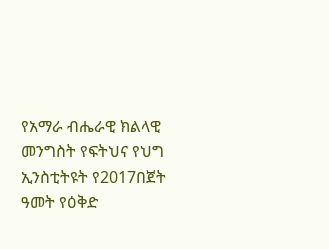የአማራ ብሔራዊ ክልላዊ መንግስት የፍትህና የህግ ኢንስቲትዩት የ2017በጀት ዓመት የዕቅድ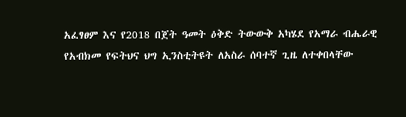አፈፃፀም እና የ2018 በጀት ዓመት ዕቅድ ትውውቅ አካሄደ የአማራ ብሔራዊ
የአብክመ የፍትህና ህግ ኢንስቲትዩት ለአስራ ሰባተኛ ጊዜ ለተቀበላቸው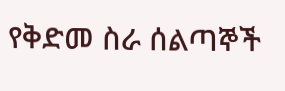የቅድመ ስራ ሰልጣኞች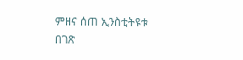ምዘና ሰጠ ኢንስቲትዩቱ በገጽ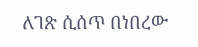ለገጽ ሲሰጥ በነበረው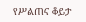የሥልጠና ቆይታ